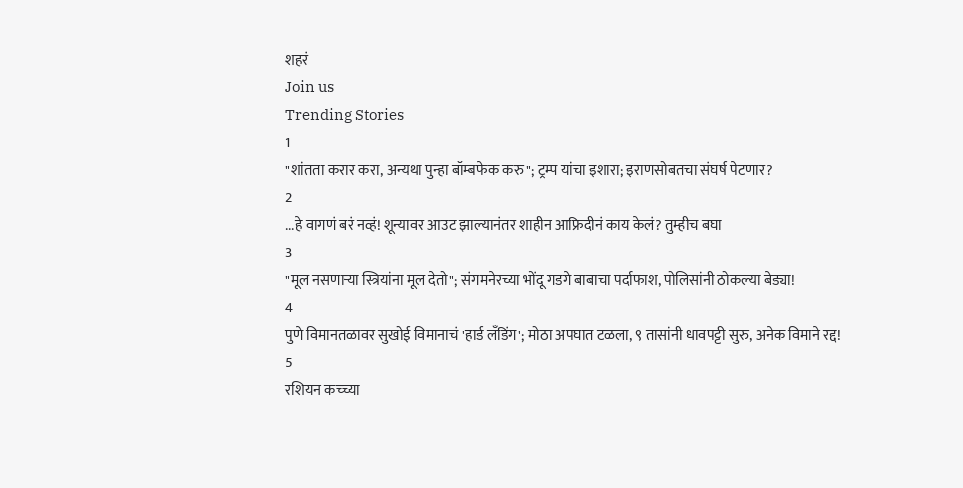शहरं
Join us
Trending Stories
1
"शांतता करार करा, अन्यथा पुन्हा बॉम्बफेक करु"; ट्रम्प यांचा इशारा; इराणसोबतचा संघर्ष पेटणार?
2
...हे वागणं बरं नव्हं! शून्यावर आउट झाल्यानंतर शाहीन आफ्रिदीनं काय केलं? तुम्हीच बघा
3
"मूल नसणाऱ्या स्त्रियांना मूल देतो"; संगमनेरच्या भोंदू गडगे बाबाचा पर्दाफाश, पोलिसांनी ठोकल्या बेड्या!
4
पुणे विमानतळावर सुखोई विमानाचं 'हार्ड लँडिंग'; मोठा अपघात टळला, ९ तासांनी धावपट्टी सुरु, अनेक विमाने रद्द!
5
रशियन कच्च्या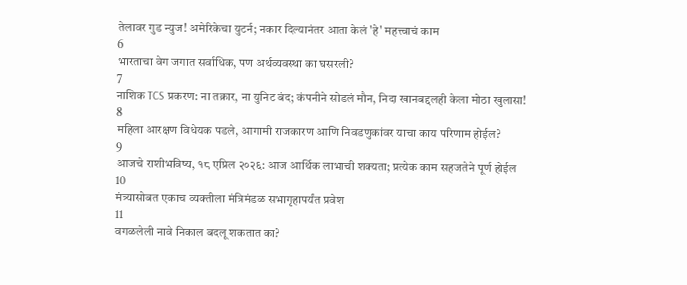तेलावर गुड न्युज! अमेरिकेचा युटर्न; नकार दिल्यानंतर आता केलं 'हे' महत्त्वाचं काम
6
भारताचा वेग जगात सर्वाधिक, पण अर्थव्यवस्था का घसरली?
7
नाशिक TCS प्रकरण: ना तक्रार, ना युनिट बंद; कंपनीने सोडलं मौन, निदा खानबद्दलही केला मोठा खुलासा!
8
महिला आरक्षण विधेयक पडले, आगामी राजकारण आणि निवडणुकांवर याचा काय परिणाम होईल?
9
आजचे राशीभविष्य, १८ एप्रिल २०२६: आज आर्थिक लाभाची शक्यता; प्रत्येक काम सहजतेने पूर्ण होईल
10
मंत्र्यासोबत एकाच व्यक्तीला मंत्रिमंडळ सभागृहापर्यंत प्रवेश
11
वगळलेली नावे निकाल बदलू शकतात का?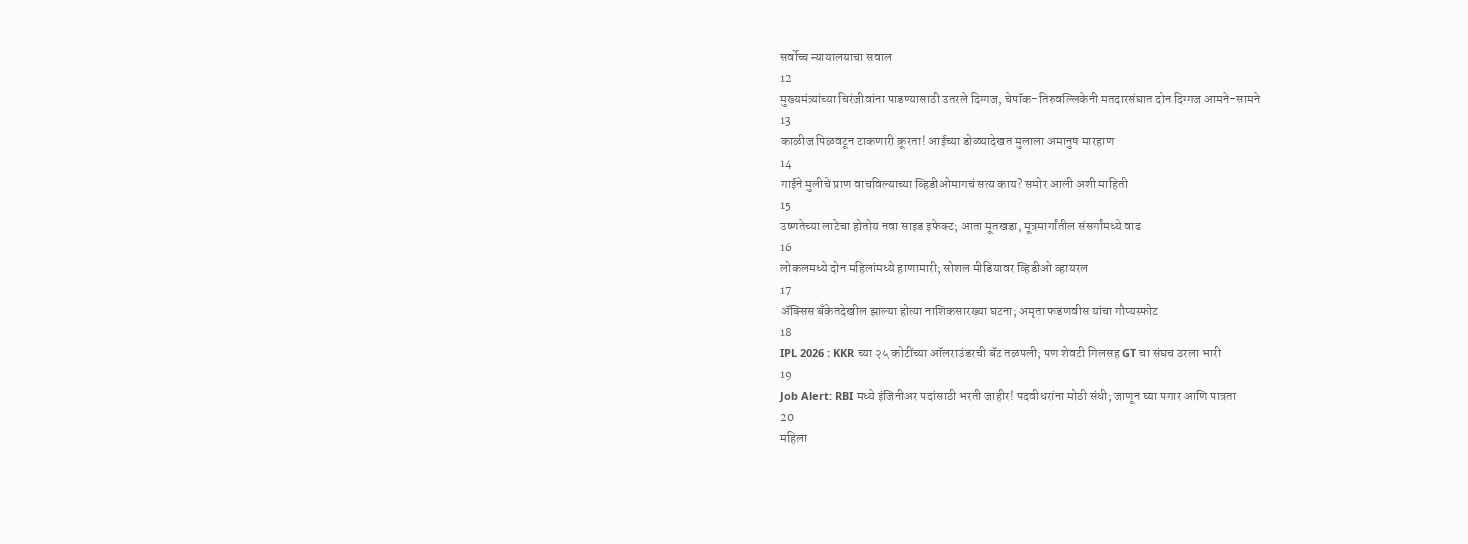सर्वोच्च न्यायालयाचा सवाल
12
मुख्यमंत्र्यांच्या चिरंजीवांना पाडण्यासाठी उतरले दिग्गज, चेपॉक-तिरुवल्लिकेनी मतदारसंघात दोन दिग्गज आमने-सामने
13
काळीज पिळवटून टाकणारी क्रूरता! आईच्या डोळ्यादेखत मुलाला अमानुष मारहाण
14
गाईने मुलीचे प्राण वाचविल्याच्या व्हिडीओमागचं सत्य काय? समोर आली अशी माहिती
15
उष्णतेच्या लाटेचा होतोय नवा साइड इफेक्ट; आता मूतखडा, मूत्रमार्गांतील संसर्गांमध्ये वाढ
16
लोकलमध्ये दोन महिलांमध्ये हाणामारी; सोशल मीडियावर व्हिडीओ व्हायरल
17
ॲक्सिस बँकेतदेखील झाल्या होत्या नाशिकसारख्या घटना; अमृता फडणवीस यांचा गौप्यस्फोट
18
IPL 2026 : KKR च्या २५ कोटींच्या ऑलराउंडरची बॅट तळपली; पण शेवटी गिलसह GT चा संघच ठरला भारी
19
Job Alert: RBI मध्ये इंजिनीअर पदांसाठी भरती जाहीर! पदवीधरांना मोठी संधी; जाणून घ्या पगार आणि पात्रता
20
महिला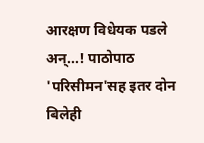आरक्षण विधेयक पडले अन्...! पाठोपाठ 'परिसीमन'सह इतर दोन बिलेही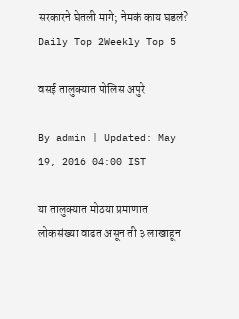सरकारने घेतली मागे; नेमकं काय घडलं?
Daily Top 2Weekly Top 5

वसई तालुक्यात पोलिस अपुरे

By admin | Updated: May 19, 2016 04:00 IST

या तालुक्यात मोठया प्रमाणात लोकसंख्या वाढत असून ती ३ लाखाहून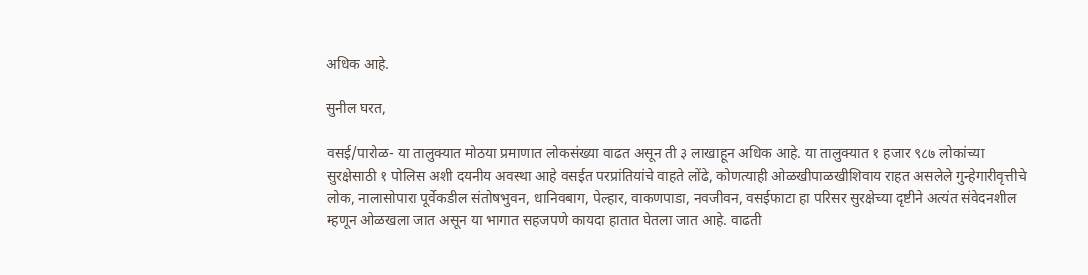अधिक आहे.

सुनील घरत,

वसई/पारोळ- या तालुक्यात मोठया प्रमाणात लोकसंख्या वाढत असून ती ३ लाखाहून अधिक आहे. या तालुक्यात १ हजार ९८७ लोकांच्या सुरक्षेसाठी १ पोलिस अशी दयनीय अवस्था आहे वसईत परप्रांतियांचे वाहते लोंढे, कोणत्याही ओळखीपाळखीशिवाय राहत असलेले गुन्हेगारीवृत्तीचे लोक, नालासोपारा पूर्वेकडील संतोषभुवन, धानिवबाग, पेल्हार, वाकणपाडा, नवजीवन, वसईफाटा हा परिसर सुरक्षेच्या दृष्टीने अत्यंत संवेदनशील म्हणून ओळखला जात असून या भागात सहजपणे कायदा हातात घेतला जात आहे. वाढती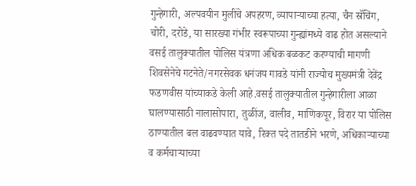गुन्हेगारी, अल्पवयीन मुलींचे अपहरण, व्यापाऱ्याच्या हत्या, चैन स्रॅचिंग, चोरी, दरोडे, या सारख्या गंभीर स्वरूपाच्या गुन्ह्यांमध्ये वाढ होत असल्याने वसई तालुक्यातील पोलिस यंत्रणा अधिक बळकट करण्याची मागणी शिवसेनेचे गटनेते/नगरसेवक धनंजय गावडे यांनी राज्योच मुख्यमंत्री देवेंद्र फडणवीस यांच्याकडे केली आहे.वसई तालुक्यातील गुन्हेगारीला आळा घालण्यासाठी नालासोपारा, तुळींज, वालीव, माणिकपूर, विरार या पोलिस ठाण्यातील बल वाढवण्यात यावे, रिक्त पदे तातडीने भरणे, अधिकाऱ्याच्या व कर्मचाऱ्याच्या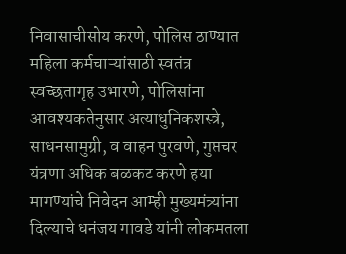निवासाचीसोय करणे, पोलिस ठाण्यात महिला कर्मचाऱ्यांसाठी स्वतंत्र स्वच्छतागृह उभारणे, पोलिसांना आवश्यकतेनुसार अत्याधुनिकशस्त्रे, साधनसामुग्री, व वाहन पुरवणे, गुप्तचर यंत्रणा अधिक बळकट करणे हया मागण्यांचे निवेदन आम्ही मुख्यमंत्र्यांना दिल्याचे धनंजय गावडे यांनी लोकमतला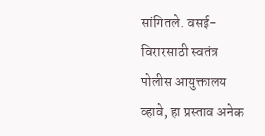सांगितले. वसई-विरारसाठी स्वतंत्र पोलीस आयुक्तालय व्हावे, हा प्रस्ताव अनेक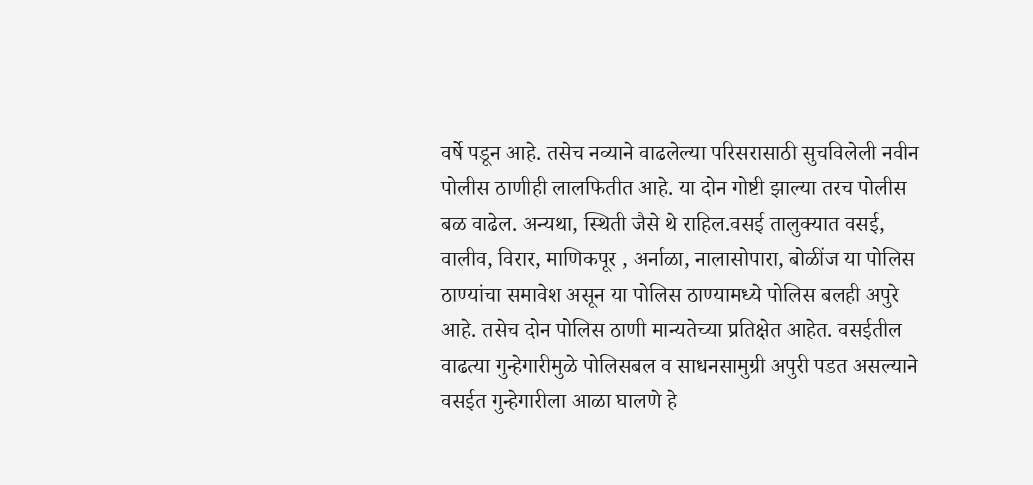वर्षे पडून आहे. तसेच नव्याने वाढलेल्या परिसरासाठी सुचविलेली नवीन पोलीस ठाणीही लालफितीत आहे. या दोन गोष्टी झाल्या तरच पोलीस बळ वाढेल. अन्यथा, स्थिती जैसे थे राहिल.वसई तालुक्यात वसई, वालीव, विरार, माणिकपूर , अर्नाळा, नालासोपारा, बोळींज या पोलिस ठाण्यांचा समावेश असून या पोलिस ठाण्यामध्ये पोलिस बलही अपुरे आहे. तसेच दोन पोलिस ठाणी मान्यतेच्या प्रतिक्षेत आहेत. वसईतील वाढत्या गुन्हेगारीमुळे पोलिसबल व साधनसामुग्री अपुरी पडत असल्याने वसईत गुन्हेगारीला आळा घालणे हे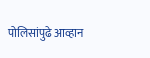पोलिसांपुढे आव्हान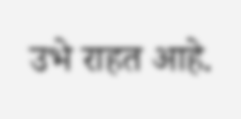उभे राहत आहे.